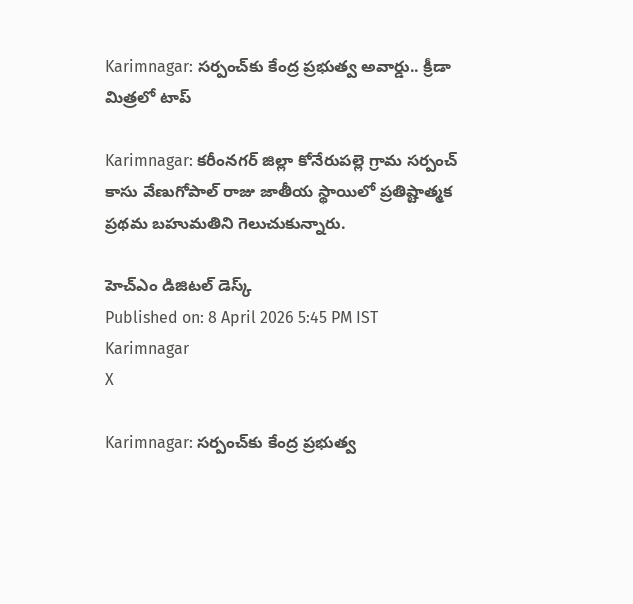Karimnagar: సర్పంచ్‌కు కేంద్ర ప్రభుత్వ అవార్డు.. క్రీడా మిత్రలో టాప్

Karimnagar: కరీంనగర్ జిల్లా కోనేరుపల్లె గ్రామ సర్పంచ్ కాసు వేణుగోపాల్ రాజు జాతీయ స్థాయిలో ప్రతిష్టాత్మక ప్రథమ బహుమతిని గెలుచుకున్నారు.

హెచ్ఎం డిజిటల్ డెస్క్
Published on: 8 April 2026 5:45 PM IST
Karimnagar
X

Karimnagar: సర్పంచ్‌కు కేంద్ర ప్రభుత్వ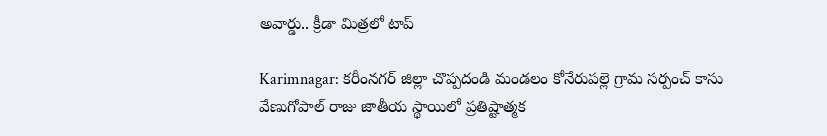అవార్డు.. క్రీడా మిత్రలో టాప్

Karimnagar: కరీంనగర్ జిల్లా చొప్పదండి మండలం కోనేరుపల్లె గ్రామ సర్పంచ్ కాసు వేణుగోపాల్ రాజు జాతీయ స్థాయిలో ప్రతిష్టాత్మక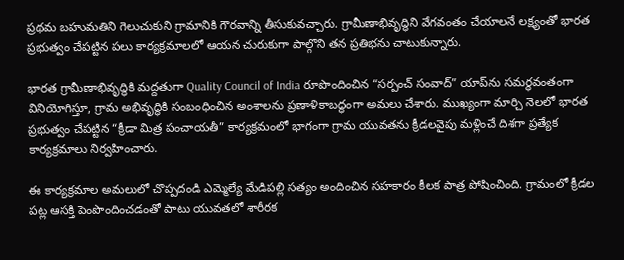ప్రథమ బహుమతిని గెలుచుకుని గ్రామానికి గౌరవాన్ని తీసుకువచ్చారు. గ్రామీణాభివృద్ధిని వేగవంతం చేయాలనే లక్ష్యంతో భారత ప్రభుత్వం చేపట్టిన పలు కార్యక్రమాలలో ఆయన చురుకుగా పాల్గొని తన ప్రతిభను చాటుకున్నారు.

భారత గ్రామీణాభివృద్ధికి మద్దతుగా Quality Council of India రూపొందించిన “సర్పంచ్ సంవాద్” యాప్‌ను సమర్థవంతంగా వినియోగిస్తూ, గ్రామ అభివృద్ధికి సంబంధించిన అంశాలను ప్రణాళికాబద్ధంగా అమలు చేశారు. ముఖ్యంగా మార్చి నెలలో భారత ప్రభుత్వం చేపట్టిన “క్రీడా మిత్ర పంచాయతీ” కార్యక్రమంలో భాగంగా గ్రామ యువతను క్రీడలవైపు మళ్లించే దిశగా ప్రత్యేక కార్యక్రమాలు నిర్వహించారు.

ఈ కార్యక్రమాల అమలులో చొప్పదండి ఎమ్మెల్యే మేడిపల్లి సత్యం అందించిన సహకారం కీలక పాత్ర పోషించింది. గ్రామంలో క్రీడల పట్ల ఆసక్తి పెంపొందించడంతో పాటు యువతలో శారీరక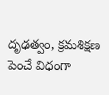దృఢత్వం, క్రమశిక్షణ పెంచే విధంగా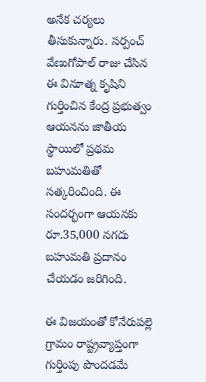అనేక చర్యలు తీసుకున్నారు. సర్పంచ్ వేణుగోపాల్ రాజు చేసిన ఈ వినూత్న కృషిని గుర్తించిన కేంద్ర ప్రభుత్వం ఆయనను జాతీయ స్థాయిలో ప్రథమ బహుమతితో సత్కరించింది. ఈ సందర్భంగా ఆయనకు రూ.35,000 నగదు బహుమతి ప్రదానం చేయడం జరిగింది.

ఈ విజయంతో కోనేరుపల్లె గ్రామం రాష్ట్రవ్యాప్తంగా గుర్తింపు పొందడమే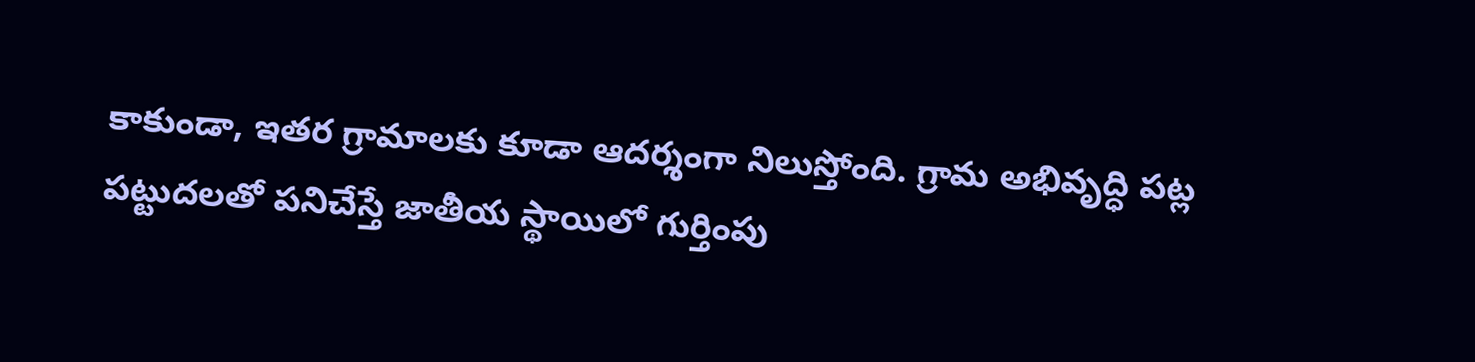కాకుండా, ఇతర గ్రామాలకు కూడా ఆదర్శంగా నిలుస్తోంది. గ్రామ అభివృద్ధి పట్ల పట్టుదలతో పనిచేస్తే జాతీయ స్థాయిలో గుర్తింపు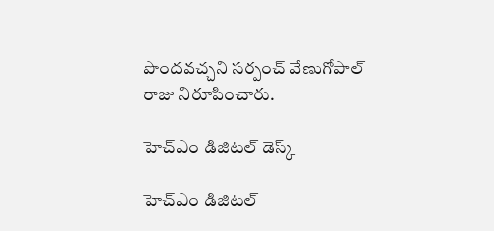పొందవచ్చని సర్పంచ్ వేణుగోపాల్ రాజు నిరూపించారు.

హెచ్ఎం డిజిటల్ డెస్క్

హెచ్ఎం డిజిటల్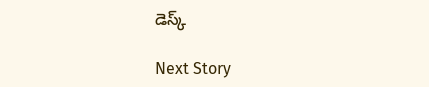డెస్క్

Next Story